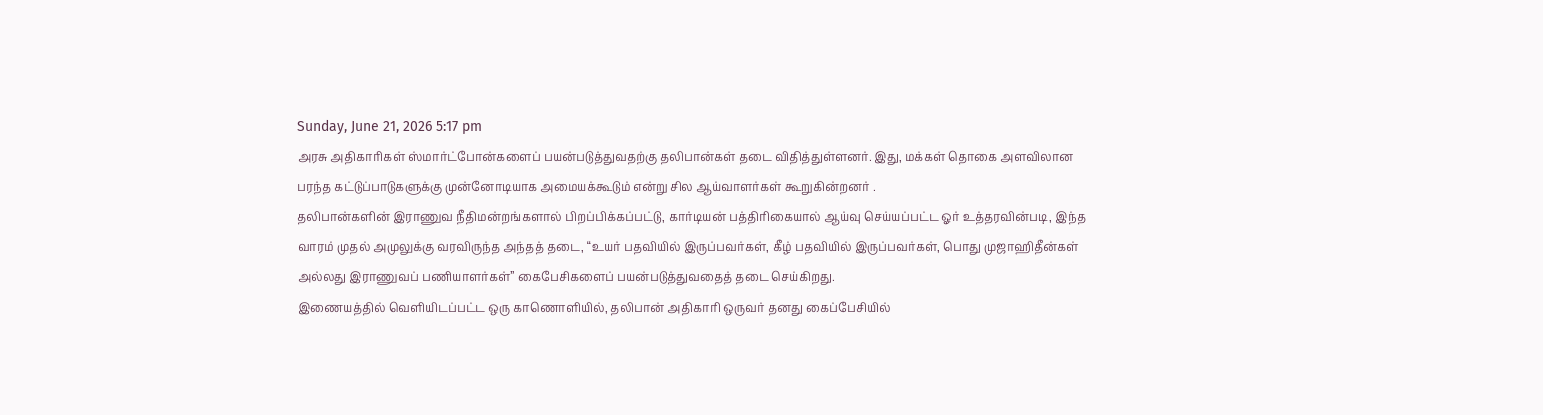Sunday, June 21, 2026 5:17 pm
அரசு அதிகாரிகள் ஸ்மார்ட்போன்களைப் பயன்படுத்துவதற்கு தலிபான்கள் தடை விதித்துள்ளனர். இது, மக்கள் தொகை அளவிலான பரந்த கட்டுப்பாடுகளுக்கு முன்னோடியாக அமையக்கூடும் என்று சில ஆய்வாளர்கள் கூறுகின்றனர் .
தலிபான்களின் இராணுவ நீதிமன்றங்களால் பிறப்பிக்கப்பட்டு, கார்டியன் பத்திரிகையால் ஆய்வு செய்யப்பட்ட ஓர் உத்தரவின்படி, இந்த வாரம் முதல் அமுலுக்கு வரவிருந்த அந்தத் தடை, “உயர் பதவியில் இருப்பவர்கள், கீழ் பதவியில் இருப்பவர்கள், பொது முஜாஹிதீன்கள் அல்லது இராணுவப் பணியாளர்கள்” கைபேசிகளைப் பயன்படுத்துவதைத் தடை செய்கிறது.
இணையத்தில் வெளியிடப்பட்ட ஒரு காணொளியில், தலிபான் அதிகாரி ஒருவர் தனது கைப்பேசியில்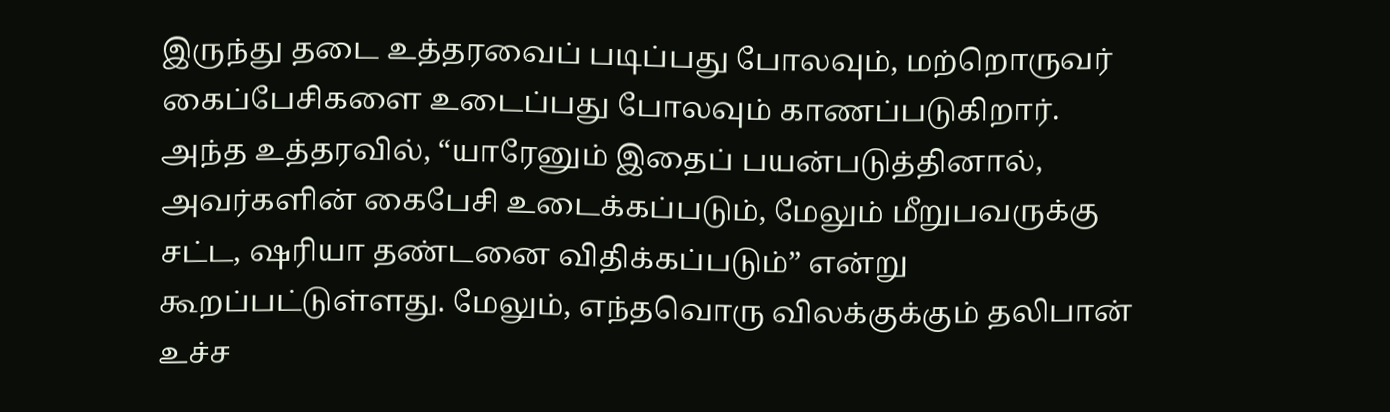இருந்து தடை உத்தரவைப் படிப்பது போலவும், மற்றொருவர் கைப்பேசிகளை உடைப்பது போலவும் காணப்படுகிறார்.
அந்த உத்தரவில், “யாரேனும் இதைப் பயன்படுத்தினால், அவர்களின் கைபேசி உடைக்கப்படும், மேலும் மீறுபவருக்கு சட்ட, ஷரியா தண்டனை விதிக்கப்படும்” என்று கூறப்பட்டுள்ளது. மேலும், எந்தவொரு விலக்குக்கும் தலிபான் உச்ச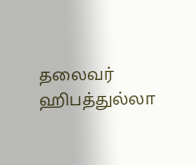தலைவர் ஹிபத்துல்லா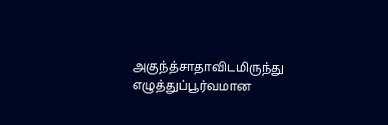அகுந்த்சாதாவிடமிருந்து எழுத்துப்பூர்வமான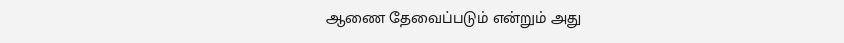ஆணை தேவைப்படும் என்றும் அது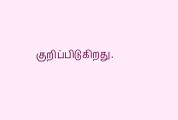குறிப்பிடுகிறது.